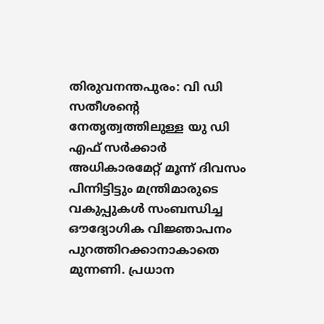തിരുവനന്തപുരം: വി ഡി സതീശന്റെ നേതൃത്വത്തിലുള്ള യു ഡി എഫ് സർക്കാർ അധികാരമേറ്റ് മൂന്ന് ദിവസം പിന്നിട്ടിട്ടും മന്ത്രിമാരുടെ വകുപ്പുകൾ സംബന്ധിച്ച ഔദ്യോഗിക വിജ്ഞാപനം പുറത്തിറക്കാനാകാതെ മുന്നണി. പ്രധാന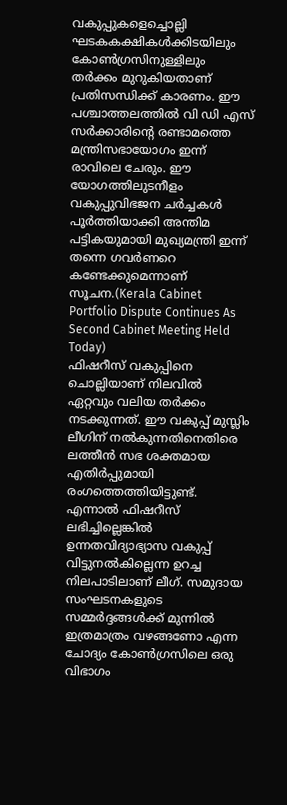വകുപ്പുകളെച്ചൊല്ലി ഘടകകക്ഷികൾക്കിടയിലും കോൺഗ്രസിനുള്ളിലും തർക്കം മുറുകിയതാണ് പ്രതിസന്ധിക്ക് കാരണം. ഈ പശ്ചാത്തലത്തിൽ വി ഡി എസ് സർക്കാരിന്റെ രണ്ടാമത്തെ മന്ത്രിസഭായോഗം ഇന്ന് രാവിലെ ചേരും. ഈ യോഗത്തിലുടനീളം വകുപ്പുവിഭജന ചർച്ചകൾ പൂർത്തിയാക്കി അന്തിമ പട്ടികയുമായി മുഖ്യമന്ത്രി ഇന്ന് തന്നെ ഗവർണറെ കണ്ടേക്കുമെന്നാണ് സൂചന.(Kerala Cabinet Portfolio Dispute Continues As Second Cabinet Meeting Held Today)
ഫിഷറീസ് വകുപ്പിനെ ചൊല്ലിയാണ് നിലവിൽ ഏറ്റവും വലിയ തർക്കം നടക്കുന്നത്. ഈ വകുപ്പ് മുസ്ലിം ലീഗിന് നൽകുന്നതിനെതിരെ ലത്തീൻ സഭ ശക്തമായ എതിർപ്പുമായി രംഗത്തെത്തിയിട്ടുണ്ട്. എന്നാൽ ഫിഷറീസ് ലഭിച്ചില്ലെങ്കിൽ ഉന്നതവിദ്യാഭ്യാസ വകുപ്പ് വിട്ടുനൽകില്ലെന്ന ഉറച്ച നിലപാടിലാണ് ലീഗ്. സമുദായ സംഘടനകളുടെ സമ്മർദ്ദങ്ങൾക്ക് മുന്നിൽ ഇത്രമാത്രം വഴങ്ങണോ എന്ന ചോദ്യം കോൺഗ്രസിലെ ഒരു വിഭാഗം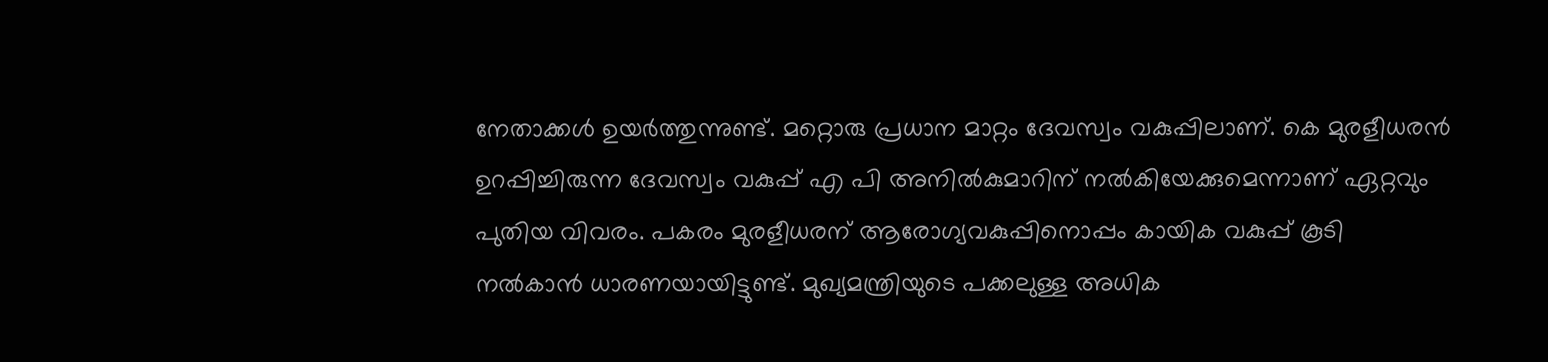നേതാക്കൾ ഉയർത്തുന്നുണ്ട്. മറ്റൊരു പ്രധാന മാറ്റം ദേവസ്വം വകുപ്പിലാണ്. കെ മുരളീധരൻ ഉറപ്പിച്ചിരുന്ന ദേവസ്വം വകുപ്പ് എ പി അനിൽകുമാറിന് നൽകിയേക്കുമെന്നാണ് ഏറ്റവും പുതിയ വിവരം. പകരം മുരളീധരന് ആരോഗ്യവകുപ്പിനൊപ്പം കായിക വകുപ്പ് കൂടി നൽകാൻ ധാരണയായിട്ടുണ്ട്. മുഖ്യമന്ത്രിയുടെ പക്കലുള്ള അധിക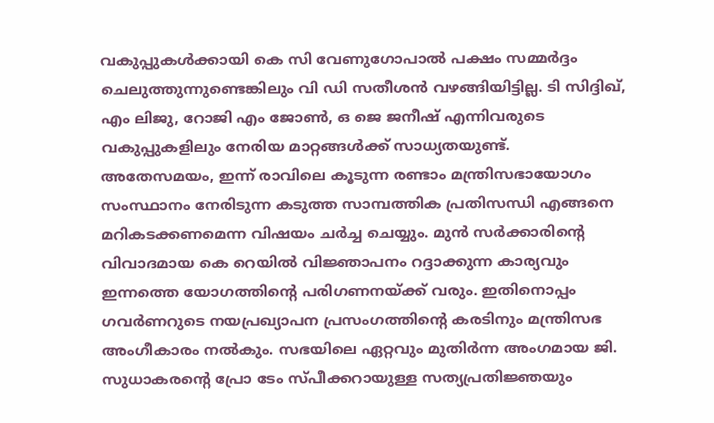വകുപ്പുകൾക്കായി കെ സി വേണുഗോപാൽ പക്ഷം സമ്മർദ്ദം ചെലുത്തുന്നുണ്ടെങ്കിലും വി ഡി സതീശൻ വഴങ്ങിയിട്ടില്ല. ടി സിദ്ദിഖ്, എം ലിജു, റോജി എം ജോൺ, ഒ ജെ ജനീഷ് എന്നിവരുടെ വകുപ്പുകളിലും നേരിയ മാറ്റങ്ങൾക്ക് സാധ്യതയുണ്ട്.
അതേസമയം, ഇന്ന് രാവിലെ കൂടുന്ന രണ്ടാം മന്ത്രിസഭായോഗം സംസ്ഥാനം നേരിടുന്ന കടുത്ത സാമ്പത്തിക പ്രതിസന്ധി എങ്ങനെ മറികടക്കണമെന്ന വിഷയം ചർച്ച ചെയ്യും. മുൻ സർക്കാരിന്റെ വിവാദമായ കെ റെയിൽ വിജ്ഞാപനം റദ്ദാക്കുന്ന കാര്യവും ഇന്നത്തെ യോഗത്തിന്റെ പരിഗണനയ്ക്ക് വരും. ഇതിനൊപ്പം ഗവർണറുടെ നയപ്രഖ്യാപന പ്രസംഗത്തിന്റെ കരടിനും മന്ത്രിസഭ അംഗീകാരം നൽകും. സഭയിലെ ഏറ്റവും മുതിർന്ന അംഗമായ ജി. സുധാകരന്റെ പ്രോ ടേം സ്പീക്കറായുള്ള സത്യപ്രതിജ്ഞയും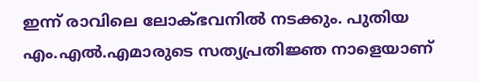ഇന്ന് രാവിലെ ലോക്ഭവനിൽ നടക്കും. പുതിയ എം.എൽ.എമാരുടെ സത്യപ്രതിജ്ഞ നാളെയാണ്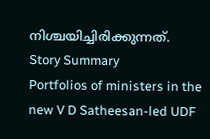നിശ്ചയിച്ചിരിക്കുന്നത്.
Story Summary
Portfolios of ministers in the new V D Satheesan-led UDF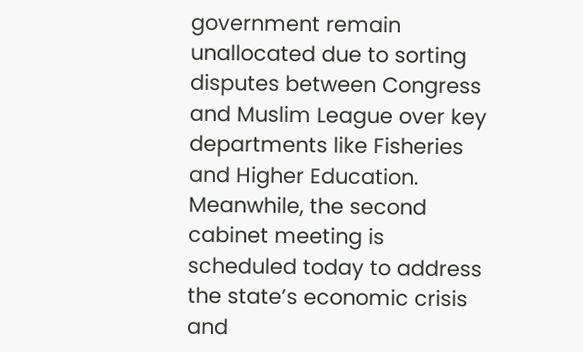government remain unallocated due to sorting disputes between Congress and Muslim League over key departments like Fisheries and Higher Education. Meanwhile, the second cabinet meeting is scheduled today to address the state’s economic crisis and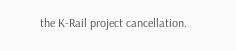the K-Rail project cancellation.